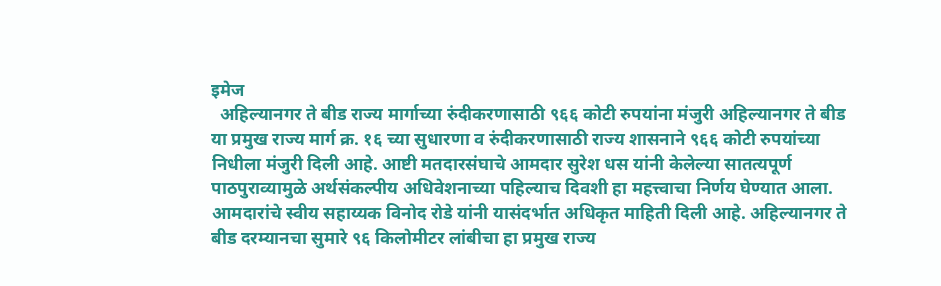इमेज
  अहिल्यानगर ते बीड राज्य मार्गाच्या रुंदीकरणासाठी ९६६ कोटी रुपयांना मंजुरी अहिल्यानगर ते बीड या प्रमुख राज्य मार्ग क्र. १६ च्या सुधारणा व रुंदीकरणासाठी राज्य शासनाने ९६६ कोटी रुपयांच्या निधीला मंजुरी दिली आहे. आष्टी मतदारसंघाचे आमदार सुरेश धस यांनी केलेल्या सातत्यपूर्ण पाठपुराव्यामुळे अर्थसंकल्पीय अधिवेशनाच्या पहिल्याच दिवशी हा महत्त्वाचा निर्णय घेण्यात आला. आमदारांचे स्वीय सहाय्यक विनोद रोडे यांनी यासंदर्भात अधिकृत माहिती दिली आहे. अहिल्यानगर ते बीड दरम्यानचा सुमारे ९६ किलोमीटर लांबीचा हा प्रमुख राज्य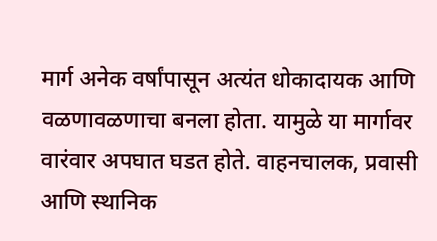मार्ग अनेक वर्षांपासून अत्यंत धोकादायक आणि वळणावळणाचा बनला होता. यामुळे या मार्गावर वारंवार अपघात घडत होते. वाहनचालक, प्रवासी आणि स्थानिक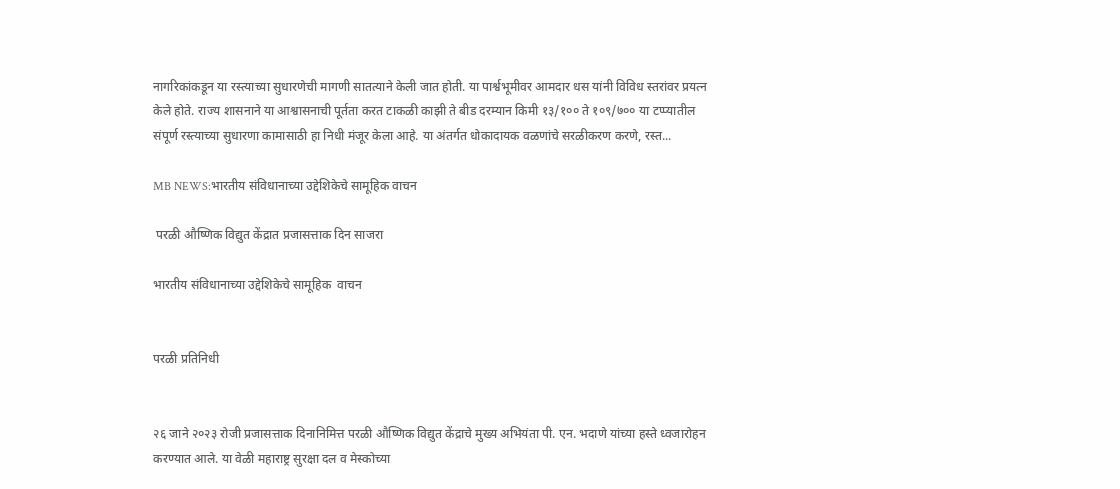नागरिकांकडून या रस्त्याच्या सुधारणेची मागणी सातत्याने केली जात होती. या पार्श्वभूमीवर आमदार धस यांनी विविध स्तरांवर प्रयत्न केले होते. राज्य शासनाने या आश्वासनाची पूर्तता करत टाकळी काझी ते बीड दरम्यान किमी १३/१०० ते १०९/७०० या टप्प्यातील संपूर्ण रस्त्याच्या सुधारणा कामासाठी हा निधी मंजूर केला आहे. या अंतर्गत धोकादायक वळणांचे सरळीकरण करणे, रस्त...

MB NEWS:भारतीय संविधानाच्या उद्देशिकेचे सामूहिक वाचन

 परळी औष्णिक विद्युत केंद्रात प्रजासत्ताक दिन साजरा

भारतीय संविधानाच्या उद्देशिकेचे सामूहिक  वाचन


परळी प्रतिनिधी


२६ जाने २०२३ रोजी प्रजासत्ताक दिनानिमित्त परळी औष्णिक विद्युत केंद्राचे मुख्य अभियंता पी. एन. भदाणे यांच्या हस्ते ध्वजारोहन करण्यात आले. या वेळी महाराष्ट्र सुरक्षा दल व मेस्कोच्या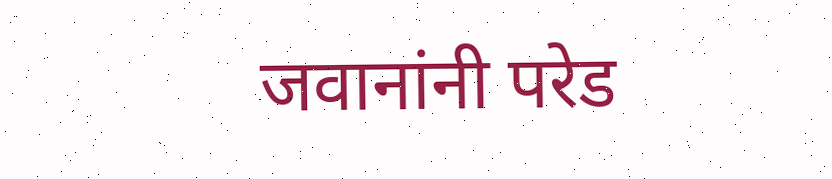जवानांनी परेड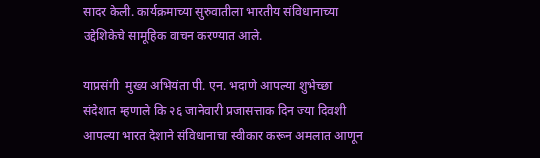सादर केली. कार्यक्रमाच्या सुरुवातीला भारतीय संविधानाच्या उद्देशिकेचे सामूहिक वाचन करण्यात आले.

याप्रसंगी  मुख्य अभियंता पी. एन. भदाणे आपल्या शुभेच्छा संदेशात म्हणाले कि २६ जानेवारी प्रजासत्ताक दिन ज्या दिवशी आपल्या भारत देशाने संविधानाचा स्वीकार करून अमलात आणून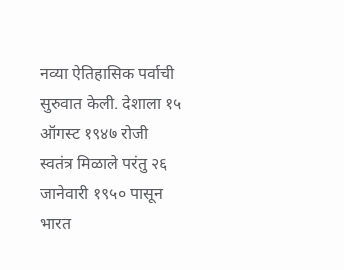नव्या ऐतिहासिक पर्वाची सुरुवात केली. देशाला १५ ऑगस्ट १९४७ रोजी स्वतंत्र मिळाले परंतु २६ जानेवारी १९५० पासून भारत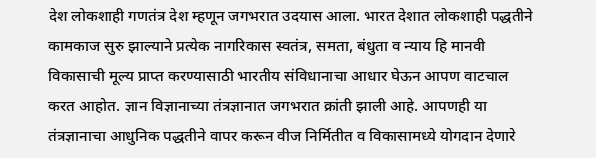देश लोकशाही गणतंत्र देश म्हणून जगभरात उदयास आला. भारत देशात लोकशाही पद्धतीने कामकाज सुरु झाल्याने प्रत्येक नागरिकास स्वतंत्र, समता, बंधुता व न्याय हि मानवी विकासाची मूल्य प्राप्त करण्यासाठी भारतीय संविधानाचा आधार घेऊन आपण वाटचाल करत आहोत. ज्ञान विज्ञानाच्या तंत्रज्ञानात जगभरात क्रांती झाली आहे. आपणही या तंत्रज्ञानाचा आधुनिक पद्धतीने वापर करून वीज निर्मितीत व विकासामध्ये योगदान देणारे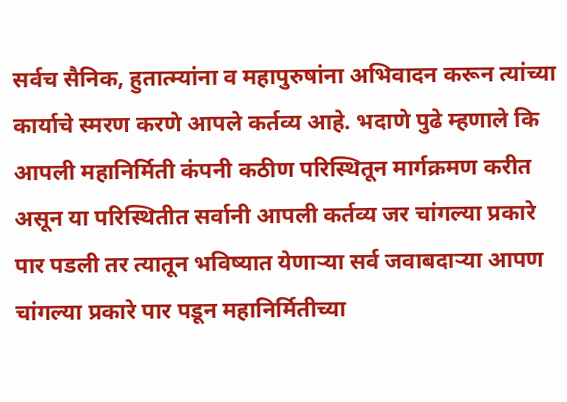सर्वच सैनिक, हुतात्म्यांना व महापुरुषांना अभिवादन करून त्यांच्या कार्याचे स्मरण करणे आपले कर्तव्य आहे. भदाणे पुढे म्हणाले कि आपली महानिर्मिती कंपनी कठीण परिस्थितून मार्गक्रमण करीत असून या परिस्थितीत सर्वानी आपली कर्तव्य जर चांगल्या प्रकारे पार पडली तर त्यातून भविष्यात येणाऱ्या सर्व जवाबदाऱ्या आपण चांगल्या प्रकारे पार पडून महानिर्मितीच्या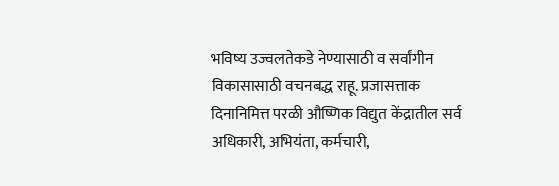भविष्य उज्वलतेकडे नेण्यासाठी व सर्वांगीन विकासासाठी वचनबद्ध राहू. प्रजासत्ताक दिनानिमित्त परळी औष्णिक विद्युत केंद्रातील सर्व अधिकारी, अभियंता, कर्मचारी,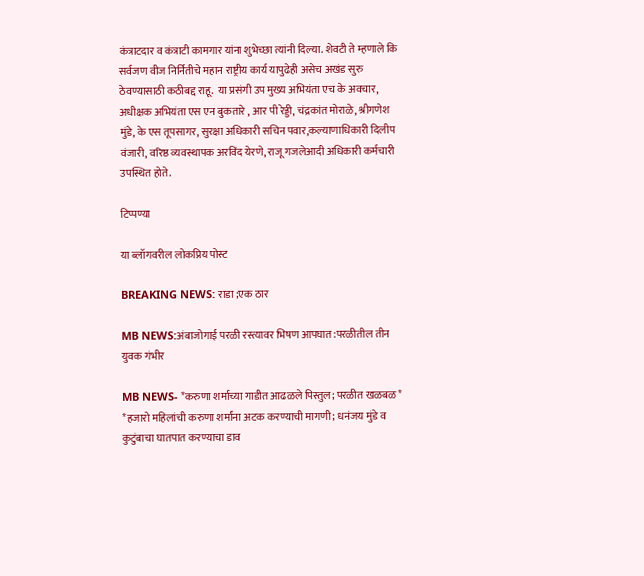कंत्राटदार व कंत्राटी कामगार यांना शुभेच्छा त्यांनी दिल्या. शेवटी ते म्हणाले कि सर्वजण वीज निर्नितीचे महान राष्ट्रीय कार्य यापुढेही असेच अखंड सुरु ठेवण्यासाठी कठीबद्द राहू.  या प्रसंगी उप मुख्य अभियंता एच के अवचार, अधीक्षक अभियंता एस एन बुकतारे , आर पी रेड्डी, चंद्रकांत मोराळे, श्रीगणेश मुंडे, के एस तूपसागर, सुरक्षा अधिकारी सचिन पवार,कल्याणाधिकारी दिलीप वंजारी, वरिष्ठ व्यवस्थापक अरविंद येरणे, राजू गजलेआदी अधिकारी कर्मचारी उपस्थित होते.

टिप्पण्या

या ब्लॉगवरील लोकप्रिय पोस्ट

BREAKING NEWS: राडा ;एक ठार

MB NEWS:अंबाजोगाई परळी रस्त्यावर भिषण आपघात:परळीतील तीन युवक गंभीर

MB NEWS- *करुणा शर्माच्या गाडीत आढळले पिस्तुल; परळीत खळबळ* *हजारो महिलांची करुणा शर्मांना अटक करण्याची मागणी; धनंजय मुंडे व कुटुंबाचा घातपात करण्याचा डाव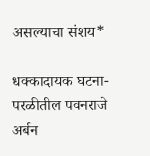असल्याचा संशय*

धक्कादायक घटना-परळीतील पवनराजे अर्बन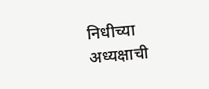निधीच्या अध्यक्षाची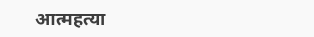आत्महत्या